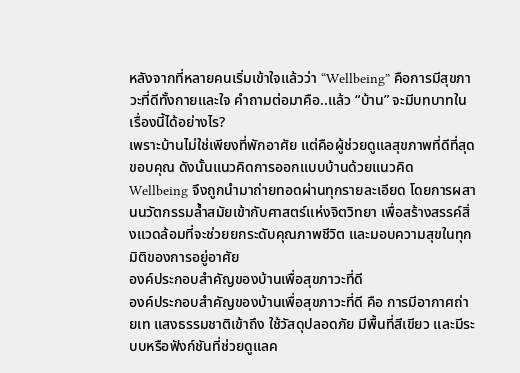หลังจากที่หลายคนเริ่มเข้าใจแล้วว่า “Wellbeing” คือการมีสุขภาวะที่ดีทั้งกายและใจ คำถามต่อมาคือ..แล้ว “บ้าน” จะมีบทบาทในเรื่องนี้ได้อย่างไร?
เพราะบ้านไม่ใช่เพียงที่พักอาศัย แต่คือผู้ช่วยดูแลสุขภาพที่ดีที่สุดขอบคุณ ดังนั้นแนวคิดการออกแบบบ้านด้วยแนวคิด Wellbeing จึงถูกนำมาถ่ายทอดผ่านทุกรายละเอียด โดยการผสานนวัตกรรมล้ำสมัยเข้ากับศาสตร์แห่งจิตวิทยา เพื่อสร้างสรรค์สิ่งแวดล้อมที่จะช่วยยกระดับคุณภาพชีวิต และมอบความสุขในทุกมิติของการอยู่อาศัย
องค์ประกอบสำคัญของบ้านเพื่อสุขภาวะที่ดี
องค์ประกอบสำคัญของบ้านเพื่อสุขภาวะที่ดี คือ การมีอากาศถ่ายเท แสงธรรมชาติเข้าถึง ใช้วัสดุปลอดภัย มีพื้นที่สีเขียว และมีระบบหรือฟังก์ชันที่ช่วยดูแลค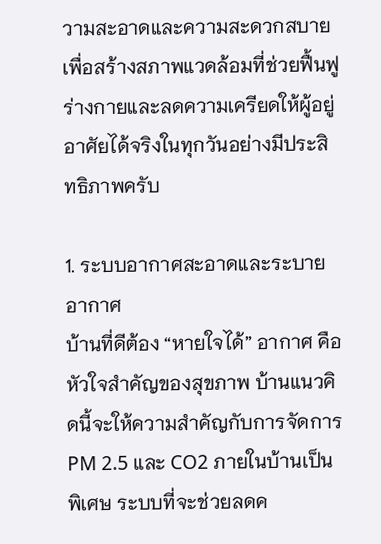วามสะอาดและความสะดวกสบาย เพื่อสร้างสภาพแวดล้อมที่ช่วยฟื้นฟูร่างกายและลดความเครียดให้ผู้อยู่อาศัยได้จริงในทุกวันอย่างมีประสิทธิภาพครับ

1. ระบบอากาศสะอาดและระบายอากาศ
บ้านที่ดีต้อง “หายใจได้” อากาศ คือ หัวใจสำคัญของสุขภาพ บ้านแนวคิดนี้จะให้ความสำคัญกับการจัดการ PM 2.5 และ CO2 ภายในบ้านเป็นพิเศษ ระบบที่จะช่วยลดค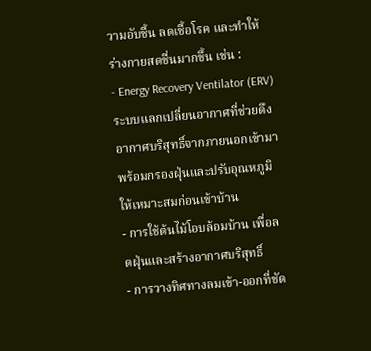วามอับชื้น ลดเชื้อโรค และทำให้ร่างกายสดชื่นมากขึ้น เช่น :
- Energy Recovery Ventilator (ERV) ระบบแลกเปลี่ยนอากาศที่ช่วยดึงอากาศบริสุทธิ์จากภายนอกเข้ามา พร้อมกรองฝุ่นและปรับอุณหภูมิให้เหมาะสมก่อนเข้าบ้าน
- การใช้ต้นไม้โอบล้อมบ้าน เพื่อลดฝุ่นและสร้างอากาศบริสุทธิ์
- การวางทิศทางลมเข้า-ออกที่ชัด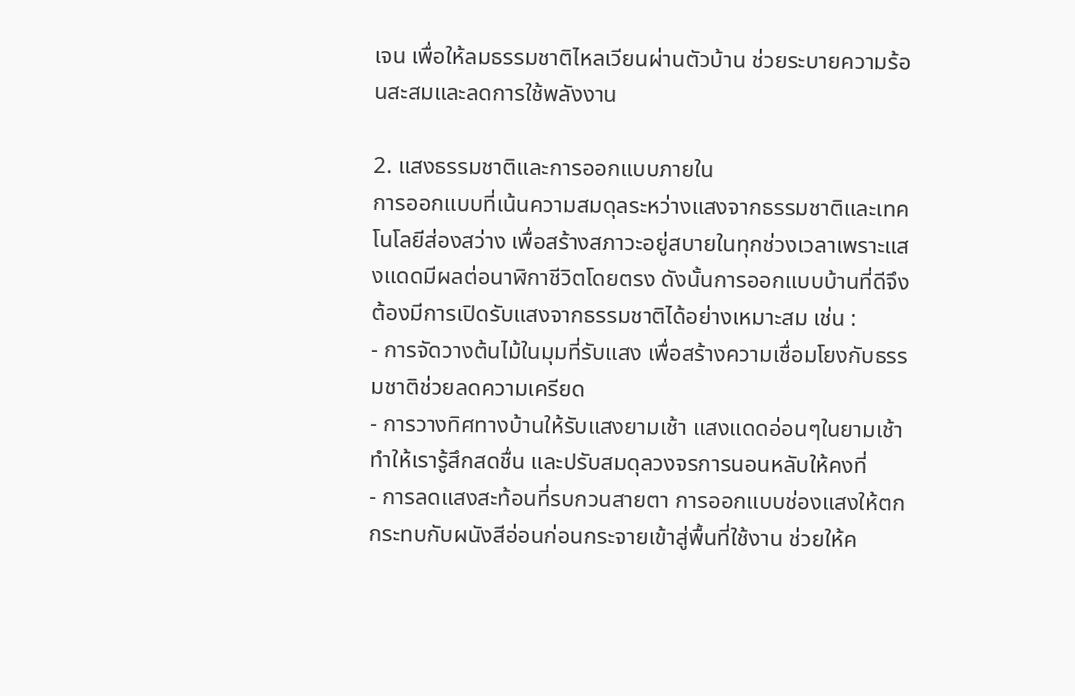เจน เพื่อให้ลมธรรมชาติไหลเวียนผ่านตัวบ้าน ช่วยระบายความร้อนสะสมและลดการใช้พลังงาน

2. แสงธรรมชาติและการออกแบบภายใน
การออกแบบที่เน้นความสมดุลระหว่างแสงจากธรรมชาติและเทคโนโลยีส่องสว่าง เพื่อสร้างสภาวะอยู่สบายในทุกช่วงเวลาเพราะแสงแดดมีผลต่อนาฬิกาชีวิตโดยตรง ดังนั้นการออกแบบบ้านที่ดีจึงต้องมีการเปิดรับแสงจากธรรมชาติได้อย่างเหมาะสม เช่น :
- การจัดวางต้นไม้ในมุมที่รับแสง เพื่อสร้างความเชื่อมโยงกับธรรมชาติช่วยลดความเครียด
- การวางทิศทางบ้านให้รับแสงยามเช้า แสงแดดอ่อนๆในยามเช้าทำให้เรารู้สึกสดชื่น และปรับสมดุลวงจรการนอนหลับให้คงที่
- การลดแสงสะท้อนที่รบกวนสายตา การออกแบบช่องแสงให้ตกกระทบกับผนังสีอ่อนก่อนกระจายเข้าสู่พื้นที่ใช้งาน ช่วยให้ค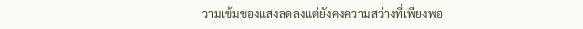วามเข้มของแสงลดลงแต่ยังคงความสว่างที่เพียงพอ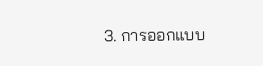3. การออกแบบ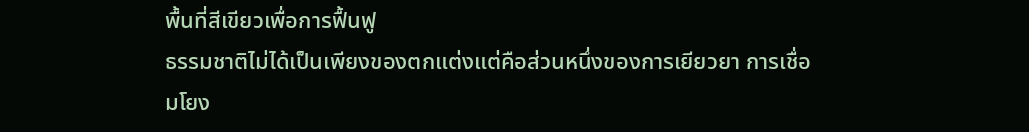พื้นที่สีเขียวเพื่อการฟื้นฟู
ธรรมชาติไม่ได้เป็นเพียงของตกแต่งแต่คือส่วนหนึ่งของการเยียวยา การเชื่อมโยง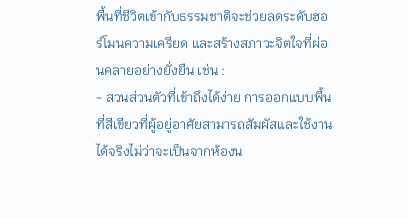พื้นที่ชีวิตเข้ากับธรรมชาติจะช่วยลดระดับฮอร์โมนความเครียด และสร้างสภาวะจิตใจที่ผ่อนคลายอย่างยั่งยืน เช่น :
- สวนส่วนตัวที่เข้าถึงได้ง่าย การออกแบบพื้นที่สีเขียวที่ผู้อยู่อาศัยสามารถสัมผัสและใช้งานได้จริงไม่ว่าจะเป็นจากห้องน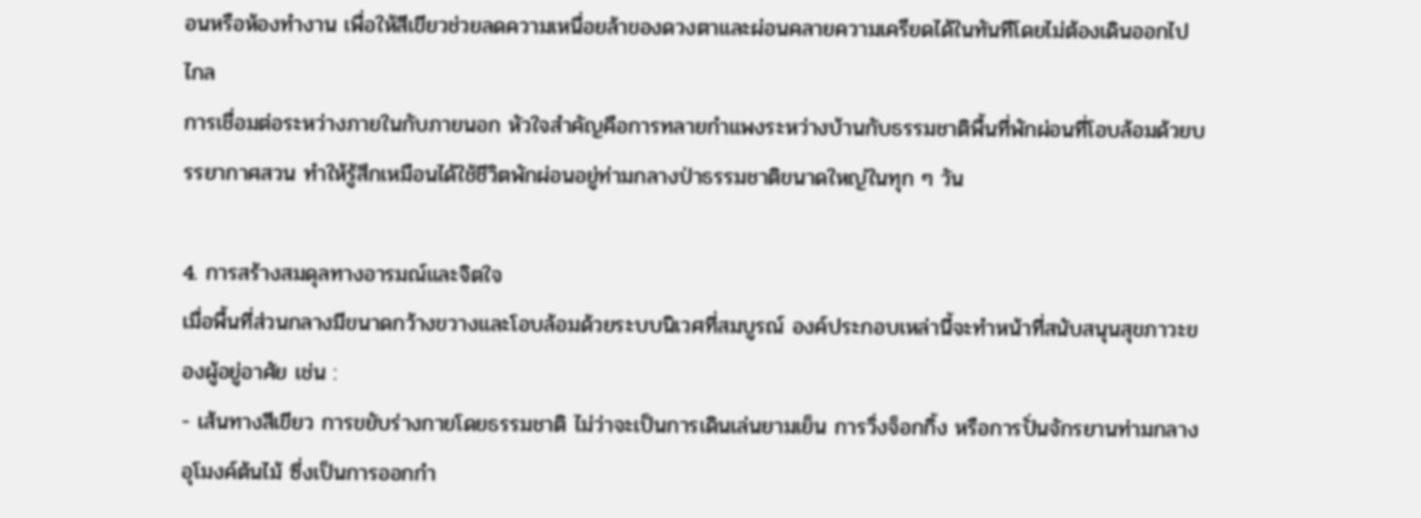อนหรือห้องทำงาน เพื่อให้สีเขียวช่วยลดความเหนื่อยล้าของดวงตาและผ่อนคลายความเครียดได้ในทันทีโดยไม่ต้องเดินออกไปไกล
การเชื่อมต่อระหว่างภายในกับภายนอก หัวใจสำคัญคือการทลายกำแพงระหว่างบ้านกับธรรมชาติพื้นที่พักผ่อนที่โอบล้อมด้วยบรรยากาศสวน ทำให้รู้สึกเหมือนได้ใช้ชีวิตพักผ่อนอยู่ท่ามกลางป่าธรรมชาติขนาดใหญ่ในทุก ๆ วัน

4. การสร้างสมดุลทางอารมณ์และจิตใจ
เมื่อพื้นที่ส่วนกลางมีขนาดกว้างขวางและโอบล้อมด้วยระบบนิเวศที่สมบูรณ์ องค์ประกอบเหล่านี้จะทำหน้าที่สนับสนุนสุขภาวะของผู้อยู่อาศัย เช่น :
- เส้นทางสีเขียว การขยับร่างกายโดยธรรมชาติ ไม่ว่าจะเป็นการเดินเล่นยามเย็น การวิ่งจ็อกกิ้ง หรือการปั่นจักรยานท่ามกลางอุโมงค์ต้นไม้ ซึ่งเป็นการออกกำ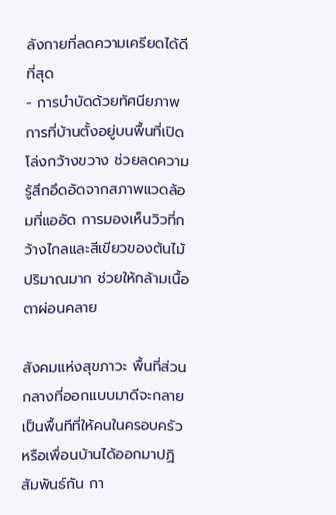ลังกายที่ลดความเครียดได้ดีที่สุด
- การบำบัดด้วยทัศนียภาพ การที่บ้านตั้งอยู่บนพื้นที่เปิดโล่งกว้างขวาง ช่วยลดความรู้สึกอึดอัดจากสภาพแวดล้อมที่แออัด การมองเห็นวิวที่กว้างไกลและสีเขียวของต้นไม้ปริมาณมาก ช่วยให้กล้ามเนื้อตาผ่อนคลาย

สังคมแห่งสุขภาวะ พื้นที่ส่วนกลางที่ออกแบบมาดีจะกลายเป็นพื้นทีที่ให้คนในครอบครัวหรือเพื่อนบ้านได้ออกมาปฏิสัมพันธ์กัน กา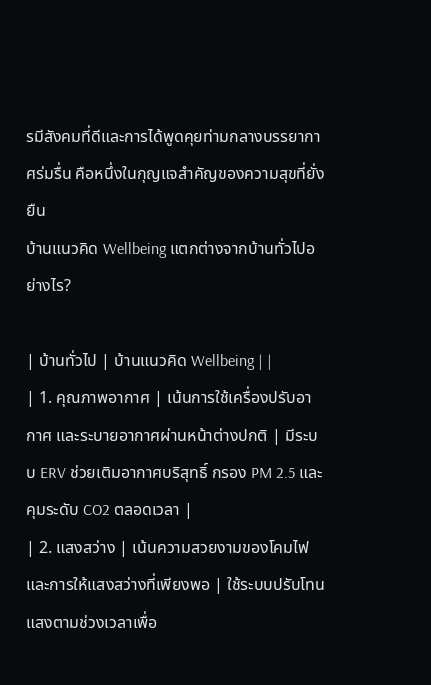รมีสังคมที่ดีและการได้พูดคุยท่ามกลางบรรยากาศร่มรื่น คือหนึ่งในกุญแจสำคัญของความสุขที่ยั่งยืน
บ้านแนวคิด Wellbeing แตกต่างจากบ้านทั่วไปอย่างไร?

| บ้านทั่วไป | บ้านแนวคิด Wellbeing | |
| 1. คุณภาพอากาศ | เน้นการใช้เครื่องปรับอากาศ และระบายอากาศผ่านหน้าต่างปกติ | มีระบบ ERV ช่วยเติมอากาศบริสุทธิ์ กรอง PM 2.5 และคุมระดับ CO2 ตลอดเวลา |
| 2. แสงสว่าง | เน้นความสวยงามของโคมไฟและการให้แสงสว่างที่เพียงพอ | ใช้ระบบปรับโทนแสงตามช่วงเวลาเพื่อ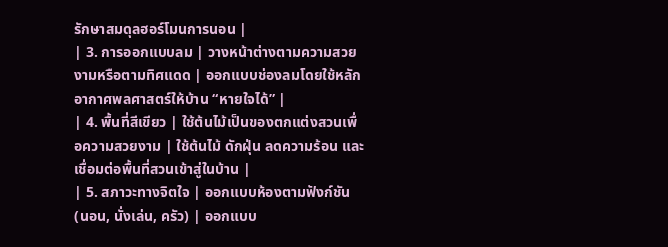รักษาสมดุลฮอร์โมนการนอน |
| 3. การออกแบบลม | วางหน้าต่างตามความสวยงามหรือตามทิศแดด | ออกแบบช่องลมโดยใช้หลักอากาศพลศาสตร์ให้บ้าน “หายใจได้” |
| 4. พื้นที่สีเขียว | ใช้ต้นไม้เป็นของตกแต่งสวนเพื่อความสวยงาม | ใช้ต้นไม้ ดักฝุ่น ลดความร้อน และเชื่อมต่อพื้นที่สวนเข้าสู่ในบ้าน |
| 5. สภาวะทางจิตใจ | ออกแบบห้องตามฟังก์ชัน (นอน, นั่งเล่น, ครัว) | ออกแบบ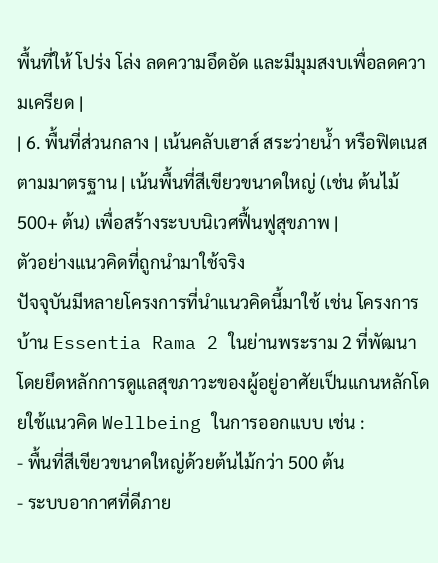พื้นที่ให้ โปร่ง โล่ง ลดความอึดอัด และมีมุมสงบเพื่อลดความเครียด |
| 6. พื้นที่ส่วนกลาง | เน้นคลับเฮาส์ สระว่ายน้ำ หรือฟิตเนสตามมาตรฐาน | เน้นพื้นที่สีเขียวขนาดใหญ่ (เช่น ต้นไม้ 500+ ต้น) เพื่อสร้างระบบนิเวศฟื้นฟูสุขภาพ |
ตัวอย่างแนวคิดที่ถูกนำมาใช้จริง
ปัจจุบันมีหลายโครงการที่นำแนวคิดนี้มาใช้ เช่น โครงการบ้าน Essentia Rama 2 ในย่านพระราม 2 ที่พัฒนาโดยยึดหลักการดูแลสุขภาวะของผู้อยู่อาศัยเป็นแกนหลักโดยใช้แนวคิด Wellbeing ในการออกแบบ เช่น :
- พื้นที่สีเขียวขนาดใหญ่ด้วยต้นไม้กว่า 500 ต้น
- ระบบอากาศที่ดีภาย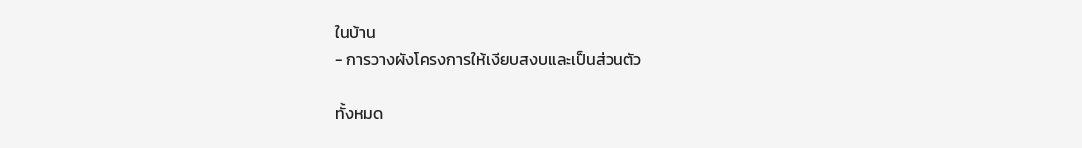ในบ้าน
- การวางผังโครงการให้เงียบสงบและเป็นส่วนตัว

ทั้งหมด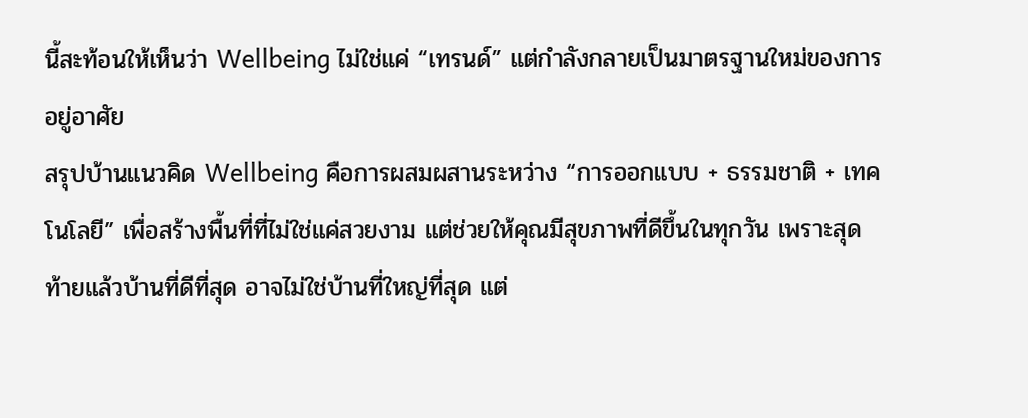นี้สะท้อนให้เห็นว่า Wellbeing ไม่ใช่แค่ “เทรนด์” แต่กำลังกลายเป็นมาตรฐานใหม่ของการอยู่อาศัย
สรุปบ้านแนวคิด Wellbeing คือการผสมผสานระหว่าง “การออกแบบ + ธรรมชาติ + เทคโนโลยี” เพื่อสร้างพื้นที่ที่ไม่ใช่แค่สวยงาม แต่ช่วยให้คุณมีสุขภาพที่ดีขึ้นในทุกวัน เพราะสุดท้ายแล้วบ้านที่ดีที่สุด อาจไม่ใช่บ้านที่ใหญ่ที่สุด แต่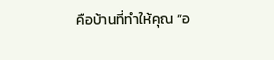คือบ้านที่ทำให้คุณ “อ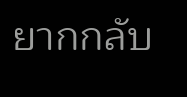ยากกลับ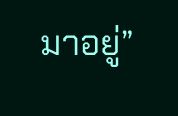มาอยู่”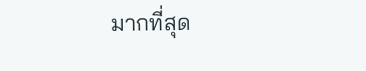มากที่สุด